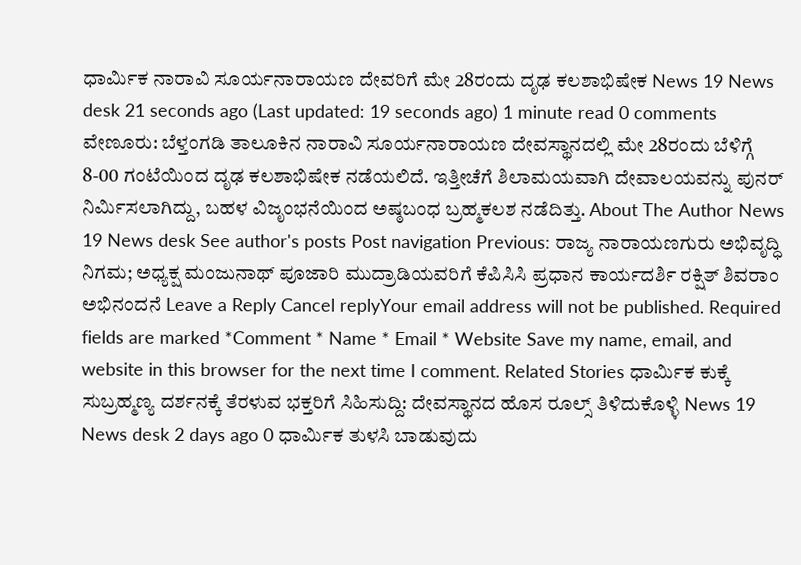ಧಾರ್ಮಿಕ ನಾರಾವಿ ಸೂರ್ಯನಾರಾಯಣ ದೇವರಿಗೆ ಮೇ 28ರಂದು ದೃಢ ಕಲಶಾಭಿಷೇಕ News 19 News desk 21 seconds ago (Last updated: 19 seconds ago) 1 minute read 0 comments ವೇಣೂರು: ಬೆಳ್ತಂಗಡಿ ತಾಲೂಕಿನ ನಾರಾವಿ ಸೂರ್ಯನಾರಾಯಣ ದೇವಸ್ಥಾನದಲ್ಲಿ ಮೇ 28ರಂದು ಬೆಳಿಗ್ಗೆ 8-00 ಗಂಟೆಯಿಂದ ದೃಢ ಕಲಶಾಭಿಷೇಕ ನಡೆಯಲಿದೆ. ಇತ್ತೀಚೆಗೆ ಶಿಲಾಮಯವಾಗಿ ದೇವಾಲಯವನ್ನು ಪುನರ್ ನಿರ್ಮಿಸಲಾಗಿದ್ದು, ಬಹಳ ವಿಜೃಂಭನೆಯಿಂದ ಅಷ್ಠಬಂಧ ಬ್ರಹ್ಮಕಲಶ ನಡೆದಿತ್ತು. About The Author News 19 News desk See author's posts Post navigation Previous: ರಾಜ್ಯ ನಾರಾಯಣಗುರು ಅಭಿವೃದ್ಧಿ ನಿಗಮ; ಅಧ್ಯಕ್ಷ ಮಂಜುನಾಥ್ ಪೂಜಾರಿ ಮುದ್ರಾಡಿಯವರಿಗೆ ಕೆಪಿಸಿಸಿ ಪ್ರಧಾನ ಕಾರ್ಯದರ್ಶಿ ರಕ್ಷಿತ್ ಶಿವರಾಂ ಅಭಿನಂದನೆ Leave a Reply Cancel replyYour email address will not be published. Required fields are marked *Comment * Name * Email * Website Save my name, email, and website in this browser for the next time I comment. Related Stories ಧಾರ್ಮಿಕ ಕುಕ್ಕೆ ಸುಬ್ರಹ್ಮಣ್ಯ ದರ್ಶನಕ್ಕೆ ತೆರಳುವ ಭಕ್ತರಿಗೆ ಸಿಹಿಸುದ್ದಿ: ದೇವಸ್ಥಾನದ ಹೊಸ ರೂಲ್ಸ್ ತಿಳಿದುಕೊಳ್ಳಿ News 19 News desk 2 days ago 0 ಧಾರ್ಮಿಕ ತುಳಸಿ ಬಾಡುವುದು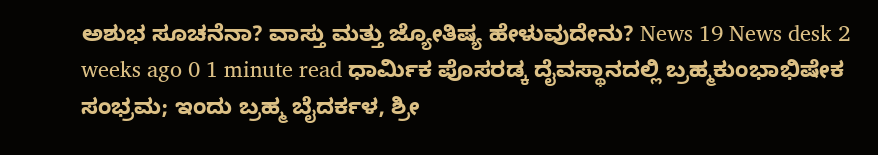ಅಶುಭ ಸೂಚನೆನಾ? ವಾಸ್ತು ಮತ್ತು ಜ್ಯೋತಿಷ್ಯ ಹೇಳುವುದೇನು? News 19 News desk 2 weeks ago 0 1 minute read ಧಾರ್ಮಿಕ ಪೊಸರಡ್ಕ ದೈವಸ್ಥಾನದಲ್ಲಿ ಬ್ರಹ್ಮಕುಂಭಾಭಿಷೇಕ ಸಂಭ್ರಮ; ಇಂದು ಬ್ರಹ್ಮ ಬೈದರ್ಕಳ, ಶ್ರೀ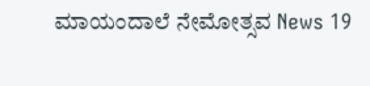ಮಾಯಂದಾಲೆ ನೇಮೋತ್ಸವ News 19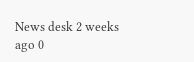News desk 2 weeks ago 0